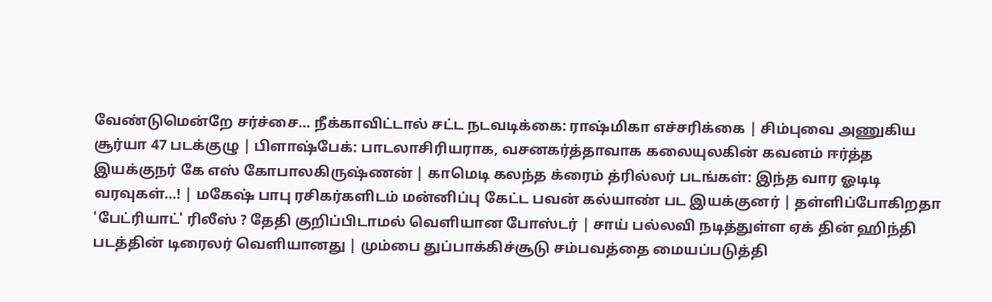வேண்டுமென்றே சர்ச்சை... நீக்காவிட்டால் சட்ட நடவடிக்கை: ராஷ்மிகா எச்சரிக்கை | சிம்புவை அணுகிய சூர்யா 47 படக்குழு | பிளாஷ்பேக்: பாடலாசிரியராக, வசனகர்த்தாவாக கலையுலகின் கவனம் ஈர்த்த இயக்குநர் கே எஸ் கோபாலகிருஷ்ணன் | காமெடி கலந்த க்ரைம் த்ரில்லர் படங்கள்: இந்த வார ஓடிடி வரவுகள்...! | மகேஷ் பாபு ரசிகர்களிடம் மன்னிப்பு கேட்ட பவன் கல்யாண் பட இயக்குனர் | தள்ளிப்போகிறதா 'பேட்ரியாட்' ரிலீஸ் ? தேதி குறிப்பிடாமல் வெளியான போஸ்டர் | சாய் பல்லவி நடித்துள்ள ஏக் தின் ஹிந்தி படத்தின் டிரைலர் வெளியானது | மும்பை துப்பாக்கிச்சூடு சம்பவத்தை மையப்படுத்தி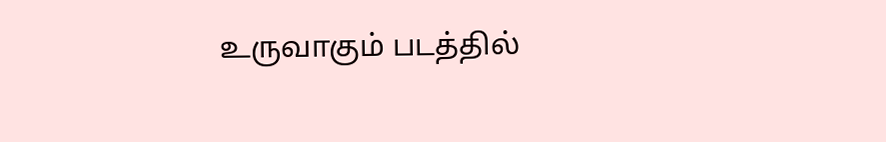உருவாகும் படத்தில்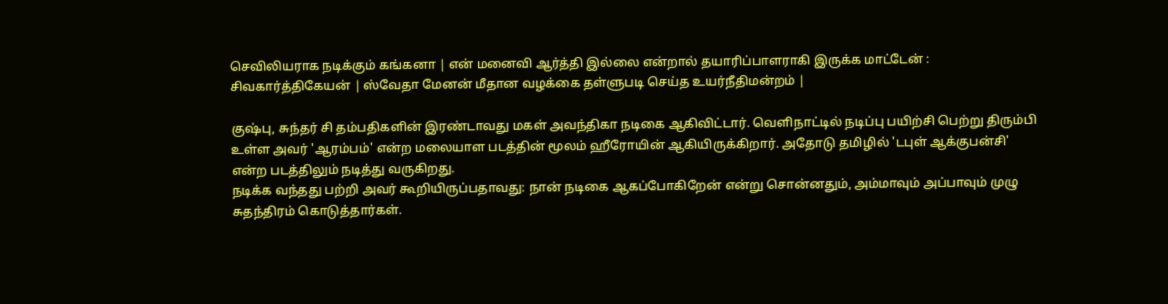செவிலியராக நடிக்கும் கங்கனா | என் மனைவி ஆர்த்தி இல்லை என்றால் தயாரிப்பாளராகி இருக்க மாட்டேன் : சிவகார்த்திகேயன் | ஸ்வேதா மேனன் மீதான வழக்கை தள்ளுபடி செய்த உயர்நீதிமன்றம் |

குஷ்பு, சுந்தர் சி தம்பதிகளின் இரண்டாவது மகள் அவந்திகா நடிகை ஆகிவிட்டார். வெளிநாட்டில் நடிப்பு பயிற்சி பெற்று திரும்பி உள்ள அவர் 'ஆரம்பம்' என்ற மலையாள படத்தின் மூலம் ஹீரோயின் ஆகியிருக்கிறார். அதோடு தமிழில் 'டபுள் ஆக்குபன்சி' என்ற படத்திலும் நடித்து வருகிறது.
நடிக்க வந்தது பற்றி அவர் கூறியிருப்பதாவது: நான் நடிகை ஆகப்போகிறேன் என்று சொன்னதும், அம்மாவும் அப்பாவும் முழு சுதந்திரம் கொடுத்தார்கள்.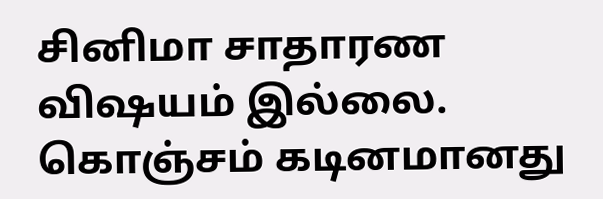சினிமா சாதாரண விஷயம் இல்லை. கொஞ்சம் கடினமானது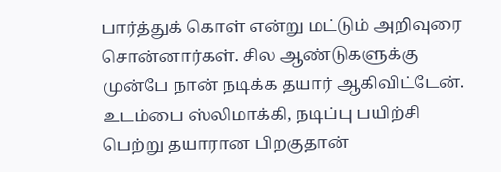பார்த்துக் கொள் என்று மட்டும் அறிவுரை சொன்னார்கள். சில ஆண்டுகளுக்கு முன்பே நான் நடிக்க தயார் ஆகிவிட்டேன். உடம்பை ஸ்லிமாக்கி, நடிப்பு பயிற்சி பெற்று தயாரான பிறகுதான்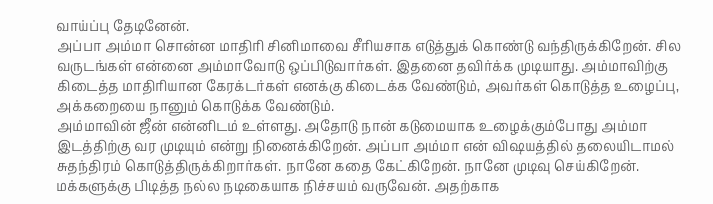வாய்ப்பு தேடினேன்.
அப்பா அம்மா சொன்ன மாதிரி சினிமாவை சீரியசாக எடுத்துக் கொண்டு வந்திருக்கிறேன். சில வருடங்கள் என்னை அம்மாவோடு ஒப்பிடுவார்கள். இதனை தவிர்க்க முடியாது. அம்மாவிற்கு கிடைத்த மாதிரியான கேரக்டர்கள் எனக்கு கிடைக்க வேண்டும், அவர்கள் கொடுத்த உழைப்பு, அக்கறையை நானும் கொடுக்க வேண்டும்.
அம்மாவின் ஜீன் என்னிடம் உள்ளது. அதோடு நான் கடுமையாக உழைக்கும்போது அம்மா இடத்திற்கு வர முடியும் என்று நினைக்கிறேன். அப்பா அம்மா என் விஷயத்தில் தலையிடாமல் சுதந்திரம் கொடுத்திருக்கிறார்கள். நானே கதை கேட்கிறேன். நானே முடிவு செய்கிறேன். மக்களுக்கு பிடித்த நல்ல நடிகையாக நிச்சயம் வருவேன். அதற்காக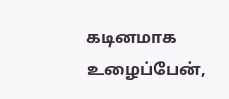கடினமாக உழைப்பேன்,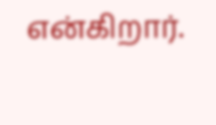என்கிறார்.